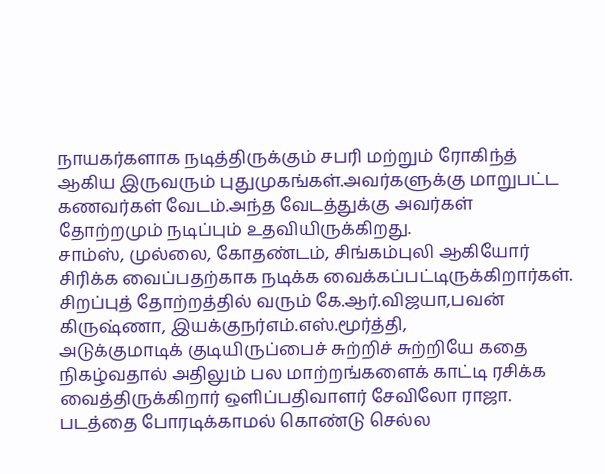நாயகர்களாக நடித்திருக்கும் சபரி மற்றும் ரோகிந்த் ஆகிய இருவரும் புதுமுகங்கள்.அவர்களுக்கு மாறுபட்ட கணவர்கள் வேடம்.அந்த வேடத்துக்கு அவர்கள் தோற்றமும் நடிப்பும் உதவியிருக்கிறது.
சாம்ஸ், முல்லை, கோதண்டம், சிங்கம்புலி ஆகியோர் சிரிக்க வைப்பதற்காக நடிக்க வைக்கப்பட்டிருக்கிறார்கள்.
சிறப்புத் தோற்றத்தில் வரும் கே.ஆர்.விஜயா,பவன் கிருஷ்ணா, இயக்குநர்எம்.எஸ்.மூர்த்தி,
அடுக்குமாடிக் குடியிருப்பைச் சுற்றிச் சுற்றியே கதை நிகழ்வதால் அதிலும் பல மாற்றங்களைக் காட்டி ரசிக்க வைத்திருக்கிறார் ஒளிப்பதிவாளர் சேவிலோ ராஜா.
படத்தை போரடிக்காமல் கொண்டு செல்ல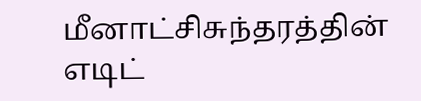மீனாட்சிசுந்தரத்தின் எடிட்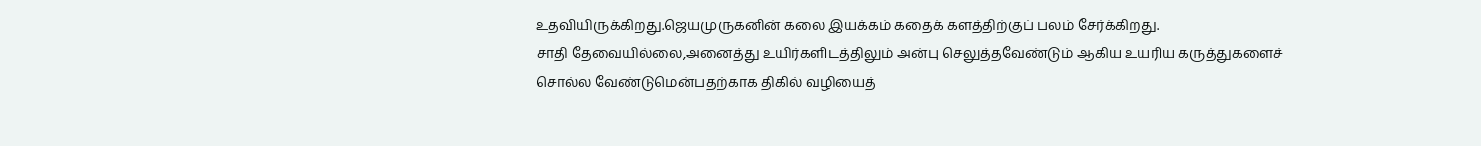உதவியிருக்கிறது.ஜெயமுருகனின் கலை இயக்கம் கதைக் களத்திற்குப் பலம் சேர்க்கிறது.
சாதி தேவையில்லை,அனைத்து உயிர்களிடத்திலும் அன்பு செலுத்தவேண்டும் ஆகிய உயரிய கருத்துகளைச் சொல்ல வேண்டுமென்பதற்காக திகில் வழியைத்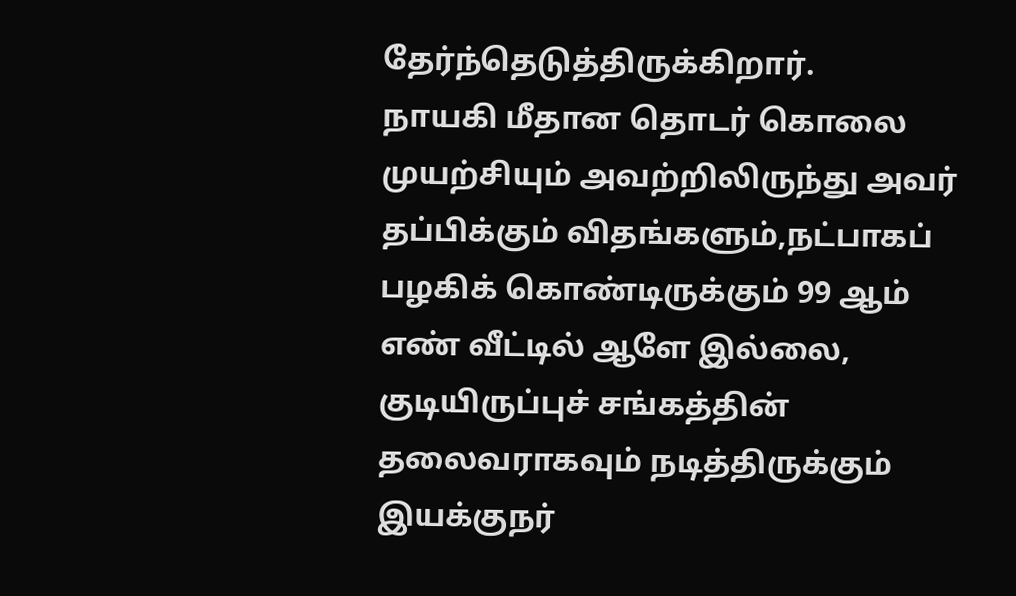தேர்ந்தெடுத்திருக்கிறார்.
நாயகி மீதான தொடர் கொலை முயற்சியும் அவற்றிலிருந்து அவர் தப்பிக்கும் விதங்களும்,நட்பாகப் பழகிக் கொண்டிருக்கும் 99 ஆம் எண் வீட்டில் ஆளே இல்லை, குடியிருப்புச் சங்கத்தின் தலைவராகவும் நடித்திருக்கும் இயக்குநர்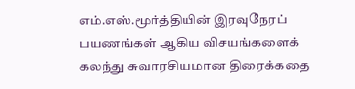எம்.எஸ்.மூர்த்தியின் இரவுநேரப் பயணங்கள் ஆகிய விசயங்களைக் கலந்து சுவாரசியமான திரைக்கதை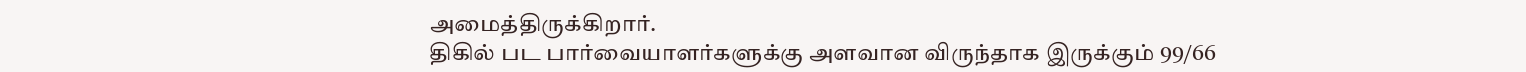அமைத்திருக்கிறார்.
திகில் பட பார்வையாளர்களுக்கு அளவான விருந்தாக இருக்கும் 99/66